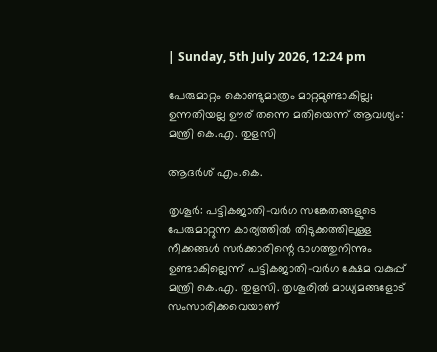| Sunday, 5th July 2026, 12:24 pm

പേരുമാറ്റം കൊണ്ടുമാത്രം മാറ്റമുണ്ടാകില്ല; ഉന്നതിയല്ല ഊര് തന്നെ മതിയെന്ന് ആവശ്യം: മന്ത്രി കെ.എ. തുളസി

ആദർശ് എം.കെ.

തൃശൂര്‍: പട്ടികജാതി-വര്‍ഗ സങ്കേതങ്ങളുടെ പേരുമാറ്റുന്ന കാര്യത്തില്‍ തിടുക്കത്തിലുള്ള നീക്കങ്ങള്‍ സര്‍ക്കാരിന്റെ ഭാഗത്തുനിന്നും ഉണ്ടാകില്ലെന്ന് പട്ടികജാതി-വര്‍ഗ ക്ഷേമ വകുപ്പ് മന്ത്രി കെ.എ. തുളസി. തൃശൂരില്‍ മാധ്യമങ്ങളോട് സംസാരിക്കവെയാണ്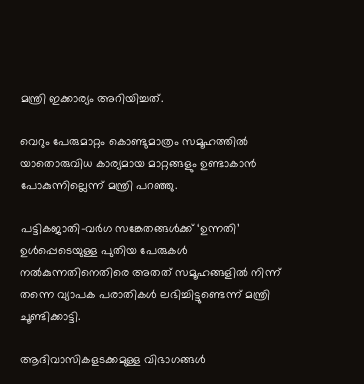മന്ത്രി ഇക്കാര്യം അറിയിച്ചത്.

വെറും പേരുമാറ്റം കൊണ്ടുമാത്രം സമൂഹത്തില്‍ യാതൊരുവിധ കാര്യമായ മാറ്റങ്ങളും ഉണ്ടാകാന്‍ പോകുന്നില്ലെന്ന് മന്ത്രി പറഞ്ഞു.

പട്ടികജാതി-വര്‍ഗ സങ്കേതങ്ങള്‍ക്ക് ‘ഉന്നതി’ ഉള്‍പ്പെടെയുള്ള പുതിയ പേരുകള്‍ നല്‍കുന്നതിനെതിരെ അതത് സമൂഹങ്ങളില്‍ നിന്ന് തന്നെ വ്യാപക പരാതികള്‍ ലഭിച്ചിട്ടുണ്ടെന്ന് മന്ത്രി ചൂണ്ടിക്കാട്ടി.

ആദിവാസികളടക്കമുള്ള വിഭാഗങ്ങള്‍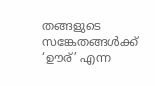തങ്ങളുടെ സങ്കേതങ്ങള്‍ക്ക് ‘ഊര്’ എന്ന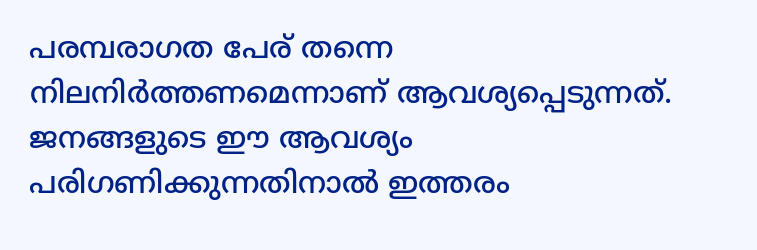പരമ്പരാഗത പേര് തന്നെ നിലനിര്‍ത്തണമെന്നാണ് ആവശ്യപ്പെടുന്നത്. ജനങ്ങളുടെ ഈ ആവശ്യം പരിഗണിക്കുന്നതിനാല്‍ ഇത്തരം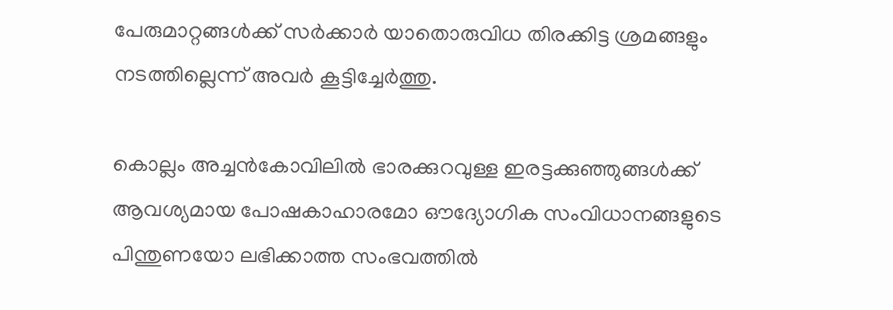പേരുമാറ്റങ്ങള്‍ക്ക് സര്‍ക്കാര്‍ യാതൊരുവിധ തിരക്കിട്ട ശ്രമങ്ങളും നടത്തില്ലെന്ന് അവര്‍ കൂട്ടിച്ചേര്‍ത്തു.

കൊല്ലം അച്ചന്‍കോവിലില്‍ ഭാരക്കുറവുള്ള ഇരട്ടക്കുഞ്ഞുങ്ങള്‍ക്ക് ആവശ്യമായ പോഷകാഹാരമോ ഔദ്യോഗിക സംവിധാനങ്ങളുടെ പിന്തുണയോ ലഭിക്കാത്ത സംഭവത്തില്‍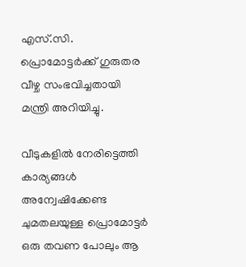എസ്.സി. പ്രൊമോട്ടര്‍ക്ക് ഗുരുതര വീഴ്ച സംഭവിച്ചതായി മന്ത്രി അറിയിച്ചു.

വീടുകളില്‍ നേരിട്ടെത്തി കാര്യങ്ങള്‍ അന്വേഷിക്കേണ്ട ചുമതലയുള്ള പ്രൊമോട്ടര്‍ ഒരു തവണ പോലും ആ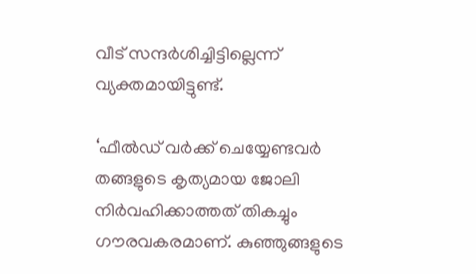വീട് സന്ദര്‍ശിച്ചിട്ടില്ലെന്ന് വ്യക്തമായിട്ടുണ്ട്.

‘ഫീല്‍ഡ് വര്‍ക്ക് ചെയ്യേണ്ടവര്‍ തങ്ങളുടെ കൃത്യമായ ജോലി നിര്‍വഹിക്കാത്തത് തികച്ചും ഗൗരവകരമാണ്. കുഞ്ഞുങ്ങളുടെ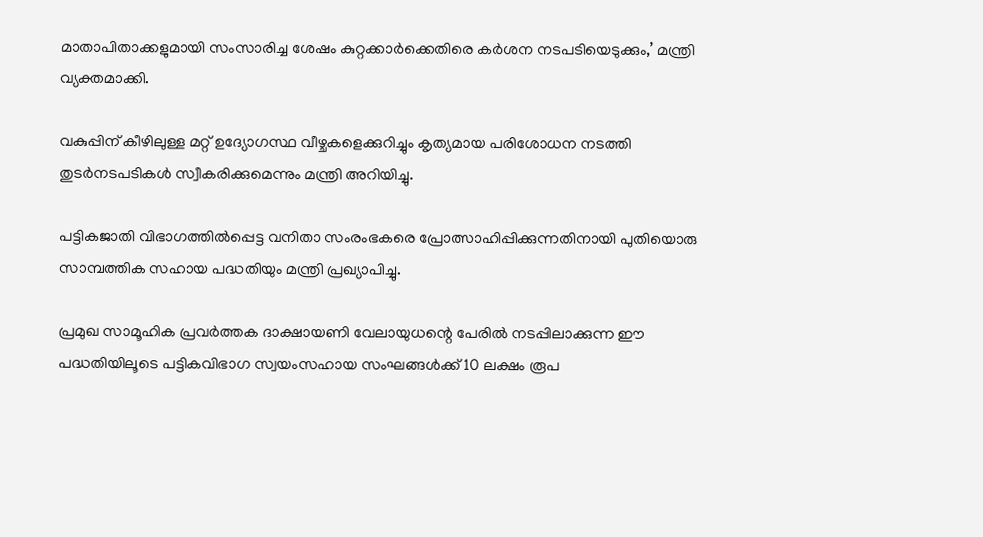മാതാപിതാക്കളുമായി സംസാരിച്ച ശേഷം കുറ്റക്കാര്‍ക്കെതിരെ കര്‍ശന നടപടിയെടുക്കും,’ മന്ത്രി വ്യക്തമാക്കി.

വകുപ്പിന് കീഴിലുള്ള മറ്റ് ഉദ്യോഗസ്ഥ വീഴ്ചകളെക്കുറിച്ചും കൃത്യമായ പരിശോധന നടത്തി തുടര്‍നടപടികള്‍ സ്വീകരിക്കുമെന്നും മന്ത്രി അറിയിച്ചു.

പട്ടികജാതി വിഭാഗത്തില്‍പ്പെട്ട വനിതാ സംരംഭകരെ പ്രോത്സാഹിപ്പിക്കുന്നതിനായി പുതിയൊരു സാമ്പത്തിക സഹായ പദ്ധതിയും മന്ത്രി പ്രഖ്യാപിച്ചു.

പ്രമുഖ സാമൂഹിക പ്രവര്‍ത്തക ദാക്ഷായണി വേലായുധന്റെ പേരില്‍ നടപ്പിലാക്കുന്ന ഈ പദ്ധതിയിലൂടെ പട്ടികവിഭാഗ സ്വയംസഹായ സംഘങ്ങള്‍ക്ക് 10 ലക്ഷം രൂപ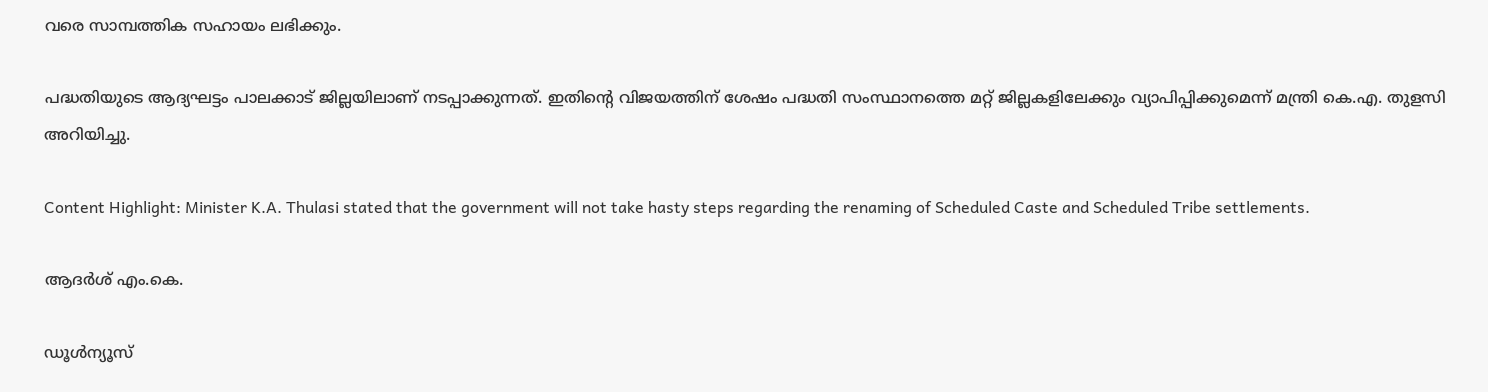വരെ സാമ്പത്തിക സഹായം ലഭിക്കും.

പദ്ധതിയുടെ ആദ്യഘട്ടം പാലക്കാട് ജില്ലയിലാണ് നടപ്പാക്കുന്നത്. ഇതിന്റെ വിജയത്തിന് ശേഷം പദ്ധതി സംസ്ഥാനത്തെ മറ്റ് ജില്ലകളിലേക്കും വ്യാപിപ്പിക്കുമെന്ന് മന്ത്രി കെ.എ. തുളസി അറിയിച്ചു.

Content Highlight: Minister K.A. Thulasi stated that the government will not take hasty steps regarding the renaming of Scheduled Caste and Scheduled Tribe settlements.

ആദർശ് എം.കെ.

ഡൂള്‍ന്യൂസ്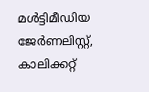മള്‍ട്ടിമീഡിയ ജേര്‍ണലിസ്റ്റ്, കാലിക്കറ്റ്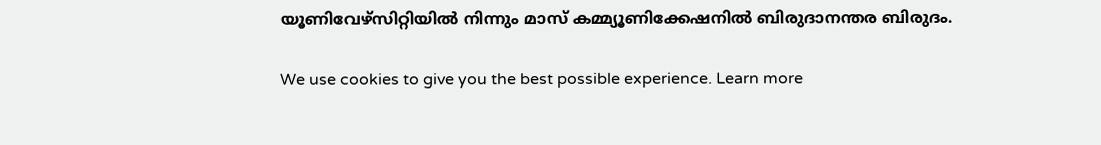യൂണിവേഴ്സിറ്റിയില്‍ നിന്നും മാസ് കമ്മ്യൂണിക്കേഷനില്‍ ബിരുദാനന്തര ബിരുദം.

We use cookies to give you the best possible experience. Learn more